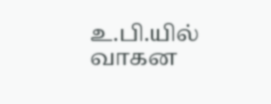உ.பி.யில் வாகன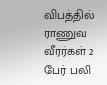விபத்தில் ராணுவ வீரர்கள் 2 பேர் பலி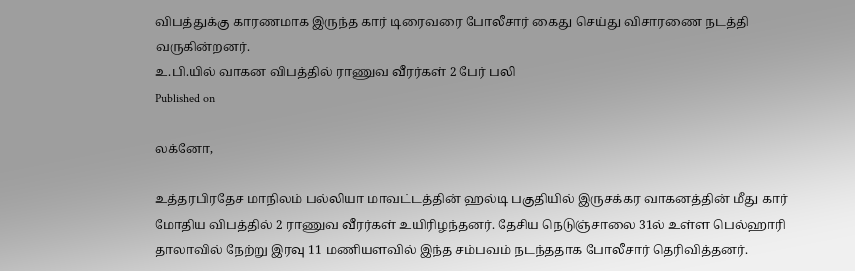விபத்துக்கு காரணமாக இருந்த கார் டிரைவரை போலீசார் கைது செய்து விசாரணை நடத்தி வருகின்றனர்.
உ.பி.யில் வாகன விபத்தில் ராணுவ வீரர்கள் 2 பேர் பலி
Published on

லக்னோ,

உத்தரபிரதேச மாநிலம் பல்லியா மாவட்டத்தின் ஹல்டி பகுதியில் இருசக்கர வாகனத்தின் மீது கார் மோதிய விபத்தில் 2 ராணுவ வீரர்கள் உயிரிழந்தனர். தேசிய நெடுஞ்சாலை 31ல் உள்ள பெல்ஹாரி தாலாவில் நேற்று இரவு 11 மணியளவில் இந்த சம்பவம் நடந்ததாக போலீசார் தெரிவித்தனர்.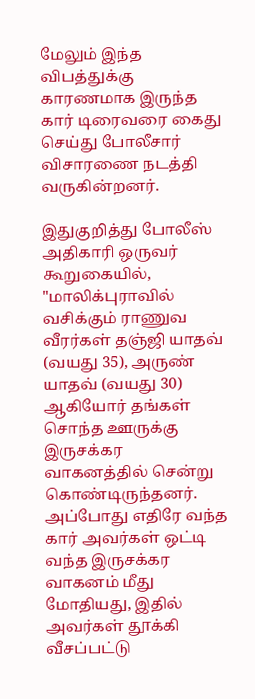மேலும் இந்த விபத்துக்கு காரணமாக இருந்த கார் டிரைவரை கைது செய்து போலீசார் விசாரணை நடத்தி வருகின்றனர்.

இதுகுறித்து போலீஸ் அதிகாரி ஒருவர் கூறுகையில், "மாலிக்புராவில் வசிக்கும் ராணுவ வீரர்கள் தஞ்ஜி யாதவ் (வயது 35), அருண் யாதவ் (வயது 30) ஆகியோர் தங்கள் சொந்த ஊருக்கு இருசக்கர வாகனத்தில் சென்று கொண்டிருந்தனர். அப்போது எதிரே வந்த கார் அவர்கள் ஒட்டி வந்த இருசக்கர வாகனம் மீது மோதியது, இதில் அவர்கள் தூக்கி வீசப்பட்டு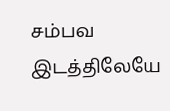சம்பவ இடத்திலேயே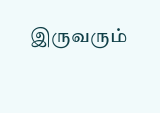இருவரும்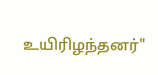உயிரிழந்தனர்"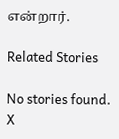என்றார்.

Related Stories

No stories found.
X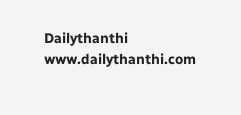Dailythanthi
www.dailythanthi.com